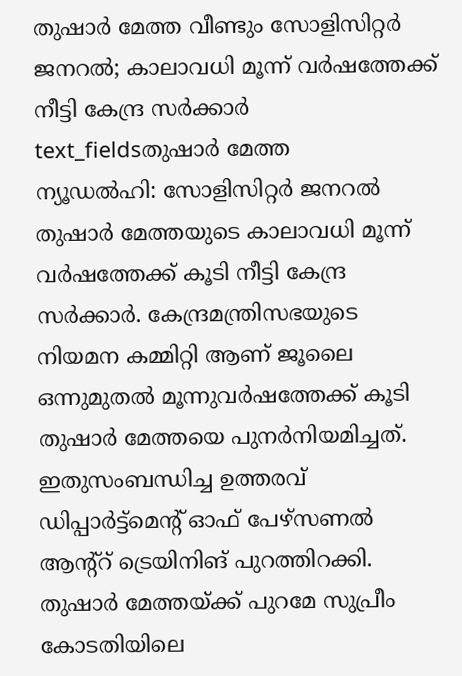തുഷാർ മേത്ത വീണ്ടും സോളിസിറ്റർ ജനറൽ; കാലാവധി മൂന്ന് വർഷത്തേക്ക് നീട്ടി കേന്ദ്ര സർക്കാർ
text_fieldsതുഷാർ മേത്ത
ന്യൂഡൽഹി: സോളിസിറ്റർ ജനറൽ തുഷാർ മേത്തയുടെ കാലാവധി മൂന്ന് വർഷത്തേക്ക് കൂടി നീട്ടി കേന്ദ്ര സർക്കാർ. കേന്ദ്രമന്ത്രിസഭയുടെ നിയമന കമ്മിറ്റി ആണ് ജൂലൈ ഒന്നുമുതൽ മൂന്നുവർഷത്തേക്ക് കൂടി തുഷാർ മേത്തയെ പുനർനിയമിച്ചത്. ഇതുസംബന്ധിച്ച ഉത്തരവ് ഡിപ്പാർട്ട്മെന്റ് ഓഫ് പേഴ്സണൽ ആന്റ്റ് ട്രെയിനിങ് പുറത്തിറക്കി.
തുഷാർ മേത്തയ്ക്ക് പുറമേ സുപ്രീം കോടതിയിലെ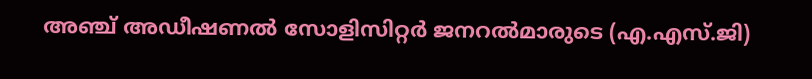അഞ്ച് അഡീഷണൽ സോളിസിറ്റർ ജനറൽമാരുടെ (എ.എസ്.ജി)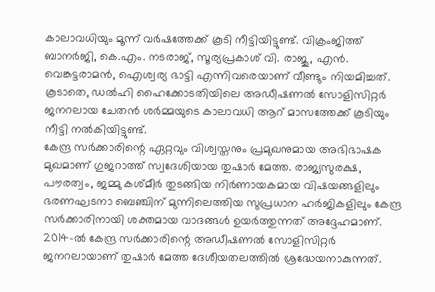കാലാവധിയും മൂന്ന് വർഷത്തേക്ക് കൂടി നീട്ടിയിട്ടുണ്ട്. വിക്രംജിത്ത് ബാനർജി, കെ.എം. നടരാജ്, സൂര്യപ്രകാശ് വി. രാജു, എൻ. വെങ്കട്ടരാമൻ, ഐശ്വര്യ ഭാട്ടി എന്നിവരെയാണ് വീണ്ടും നിയമിച്ചത്. കൂടാതെ, ഡൽഹി ഹൈക്കോടതിയിലെ അഡീഷണൽ സോളിസിറ്റർ ജനറലായ ചേതൻ ശർമ്മയുടെ കാലാവധി ആറ് മാസത്തേക്ക് കൂടിയും നീട്ടി നൽകിയിട്ടുണ്ട്.
കേന്ദ്ര സർക്കാരിന്റെ ഏറ്റവും വിശ്വസ്തനും പ്രമുഖനുമായ അഭിഭാഷക മുഖമാണ് ഗുജറാത്ത് സ്വദേശിയായ തുഷാർ മേത്ത. രാജ്യസുരക്ഷ, പൗരത്വം, ജമ്മു കശ്മീർ തുടങ്ങിയ നിർണായകമായ വിഷയങ്ങളിലും ഭരണഘടനാ ബെഞ്ചിന് മുന്നിലെത്തിയ സുപ്രധാന ഹർജികളിലും കേന്ദ്ര സർക്കാരിനായി ശക്തമായ വാദങ്ങൾ ഉയർത്തുന്നത് അദ്ദേഹമാണ്.
2014-ൽ കേന്ദ്ര സർക്കാരിന്റെ അഡീഷണൽ സോളിസിറ്റർ ജനറലായാണ് തുഷാർ മേത്ത ദേശീയതലത്തിൽ ശ്രദ്ധേയനാകുന്നത്.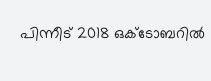പിന്നീട് 2018 ഒക്ടോബറിൽ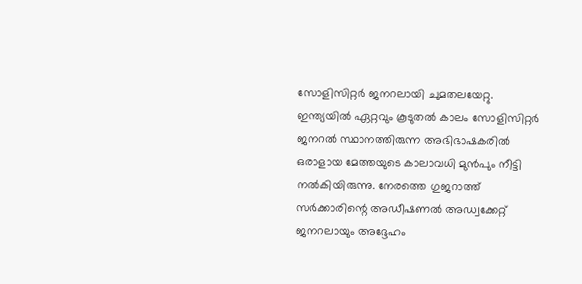സോളിസിറ്റർ ജനറലായി ചുമതലയേറ്റു. ഇന്ത്യയിൽ ഏറ്റവും കൂടുതൽ കാലം സോളിസിറ്റർ ജനറൽ സ്ഥാനത്തിരുന്ന അഭിഭാഷകരിൽ ഒരാളായ മേത്തയുടെ കാലാവധി മുൻപും നീട്ടി നൽകിയിരുന്നു. നേരത്തെ ഗുജറാത്ത് സർക്കാരിന്റെ അഡീഷണൽ അഡ്വക്കേറ്റ് ജനറലായും അദ്ദേഹം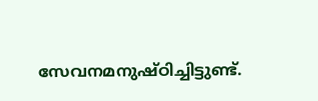സേവനമനുഷ്ഠിച്ചിട്ടുണ്ട്.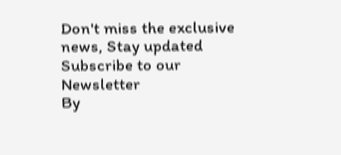Don't miss the exclusive news, Stay updated
Subscribe to our Newsletter
By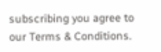subscribing you agree to our Terms & Conditions.